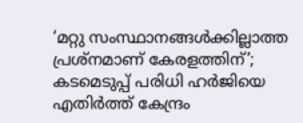‘മറ്റു സംസ്ഥാനങ്ങള്‍ക്കില്ലാത്ത പ്രശ്‌നമാണ് കേരളത്തിന്’; കടമെടുപ്പ് പരിധി ഹര്‍ജിയെ എതിര്‍ത്ത് കേന്ദ്രം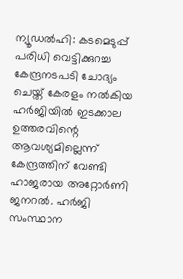ന്യൂഡല്‍ഹി: കടമെടുപ്പ് പരിധി വെട്ടിക്കുറച്ച കേന്ദ്രനടപടി ചോദ്യം ചെയ്ത് കേരളം നല്‍കിയ ഹര്‍ജിയില്‍ ഇടക്കാല ഉത്തരവിന്റെ ആവശ്യമില്ലെന്ന് കേന്ദ്രത്തിന് വേണ്ടി ഹാജരായ അറ്റോര്‍ണി ജനറല്‍. ഹര്‍ജി സംസ്ഥാന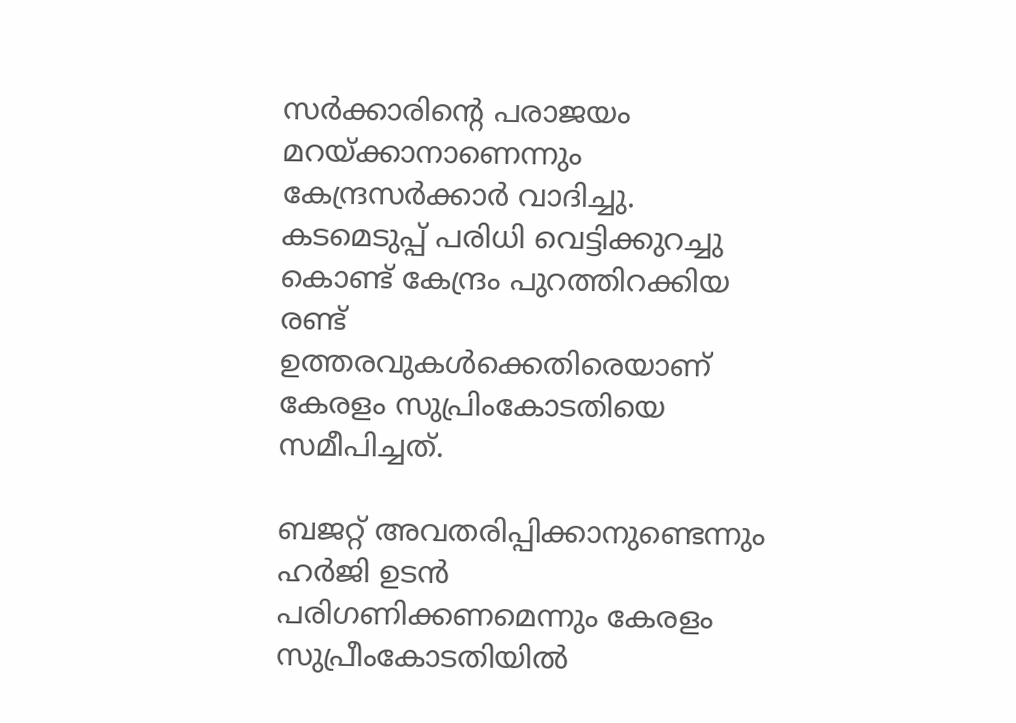സര്‍ക്കാരിന്റെ പരാജയം മറയ്ക്കാനാണെന്നും കേന്ദ്രസര്‍ക്കാര്‍ വാദിച്ചു. കടമെടുപ്പ് പരിധി വെട്ടിക്കുറച്ചു കൊണ്ട് കേന്ദ്രം പുറത്തിറക്കിയ രണ്ട് ഉത്തരവുകള്‍ക്കെതിരെയാണ് കേരളം സുപ്രിംകോടതിയെ സമീപിച്ചത്.

ബജറ്റ് അവതരിപ്പിക്കാനുണ്ടെന്നും ഹര്‍ജി ഉടന്‍ പരിഗണിക്കണമെന്നും കേരളം സുപ്രീംകോടതിയില്‍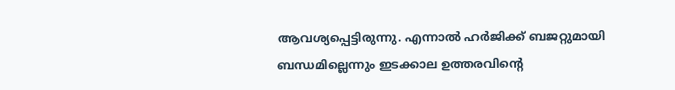ആവശ്യപ്പെട്ടിരുന്നു. എന്നാല്‍ ഹര്‍ജിക്ക് ബജറ്റുമായി ബന്ധമില്ലെന്നും ഇടക്കാല ഉത്തരവിന്റെ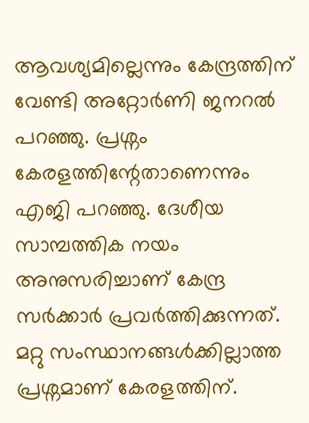ആവശ്യമില്ലെന്നും കേന്ദ്രത്തിന് വേണ്ടി അറ്റോര്‍ണി ജനറല്‍ പറഞ്ഞു. പ്രശ്നം കേരളത്തിന്റേതാണെന്നും എജി പറഞ്ഞു. ദേശീയ സാമ്പത്തിക നയം അനുസരിച്ചാണ് കേന്ദ്ര സര്‍ക്കാര്‍ പ്രവര്‍ത്തിക്കുന്നത്. മറ്റു സംസ്ഥാനങ്ങള്‍ക്കില്ലാത്ത പ്രശ്നമാണ് കേരളത്തിന്.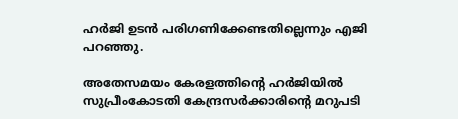ഹര്‍ജി ഉടന്‍ പരിഗണിക്കേണ്ടതില്ലെന്നും എജി പറഞ്ഞു.

അതേസമയം കേരളത്തിന്റെ ഹര്‍ജിയില്‍ സുപ്രീംകോടതി കേന്ദ്രസര്‍ക്കാരിന്റെ മറുപടി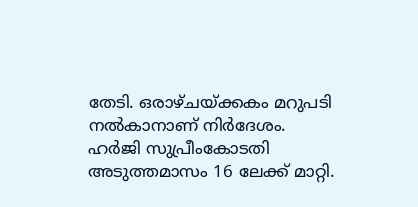തേടി. ഒരാഴ്ചയ്ക്കകം മറുപടി നല്‍കാനാണ് നിര്‍ദേശം. ഹര്‍ജി സുപ്രീംകോടതി അടുത്തമാസം 16 ലേക്ക് മാറ്റി.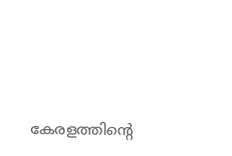കേരളത്തിന്റെ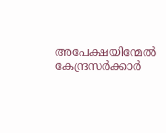അപേക്ഷയിന്മേല്‍ കേന്ദ്രസര്‍ക്കാര്‍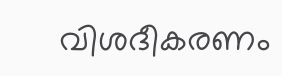വിശദീകരണം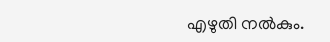എഴുതി നല്‍കും.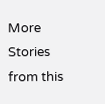More Stories from this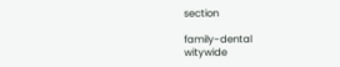section

family-dental
witywide